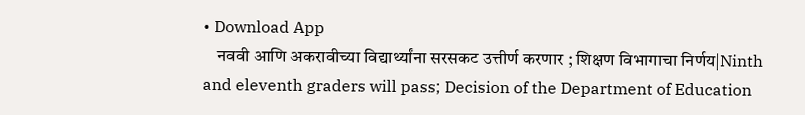• Download App
    नववी आणि अकरावीच्या विद्यार्थ्यांना सरसकट उत्तीर्ण करणार ; शिक्षण विभागाचा निर्णय|Ninth and eleventh graders will pass; Decision of the Department of Education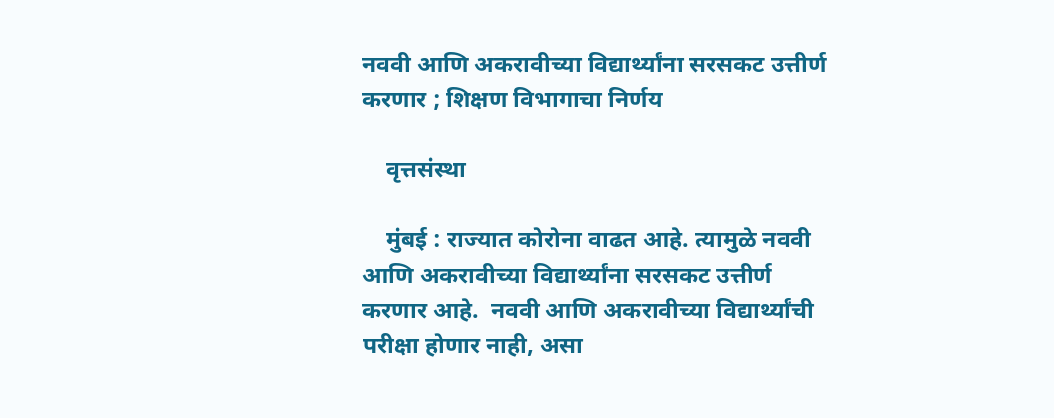नववी आणि अकरावीच्या विद्यार्थ्यांना सरसकट उत्तीर्ण करणार ; शिक्षण विभागाचा निर्णय

    वृत्तसंस्था

    मुंबई : राज्यात कोरोना वाढत आहे. त्यामुळे नववी आणि अकरावीच्या विद्यार्थ्यांना सरसकट उत्तीर्ण करणार आहे.  नववी आणि अकरावीच्या विद्यार्थ्यांची परीक्षा होणार नाही, असा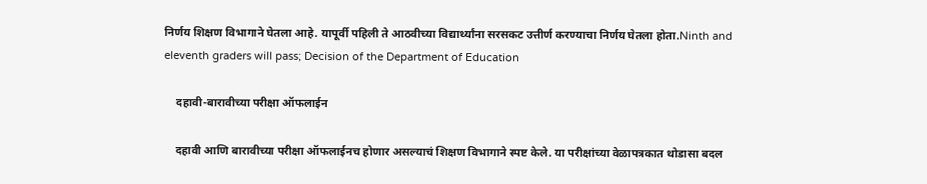निर्णय शिक्षण विभागाने घेतला आहे. यापूर्वी पहिली ते आठवीच्या विद्यार्थ्यांना सरसकट उत्तीर्ण करण्याचा निर्णय घेतला होता.Ninth and eleventh graders will pass; Decision of the Department of Education

    दहावी-बारावीच्या परीक्षा ऑफलाईन

    दहावी आणि बारावीच्या परीक्षा ऑफलाईनच होणार असल्याचं शिक्षण विभागाने स्पष्ट केले. या परीक्षांच्या वेळापत्रकात थोडासा बदल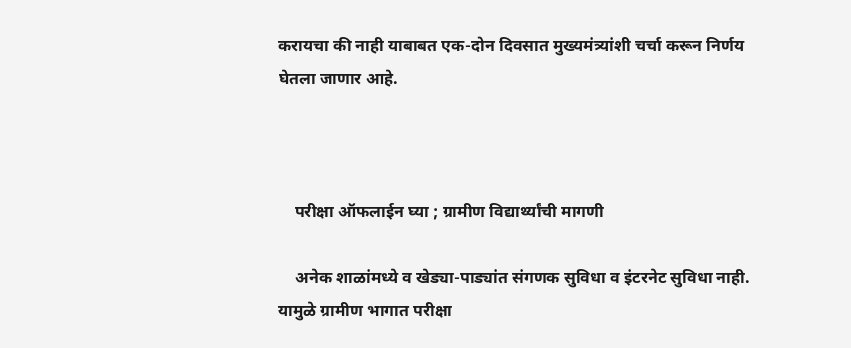करायचा की नाही याबाबत एक-दोन दिवसात मुख्यमंत्र्यांशी चर्चा करून निर्णय घेतला जाणार आहे.



    परीक्षा ऑफलाईन घ्या ; ग्रामीण विद्यार्थ्यांची मागणी

    अनेक शाळांमध्ये व खेड्या-पाड्यांत संगणक सुविधा व इंटरनेट सुविधा नाही. यामुळे ग्रामीण भागात परीक्षा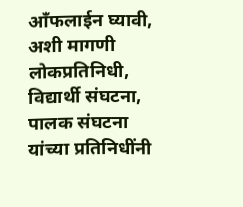आँफलाईन घ्यावी, अशी मागणी लोकप्रतिनिधी, विद्यार्थी संघटना, पालक संघटना यांच्या प्रतिनिधींनी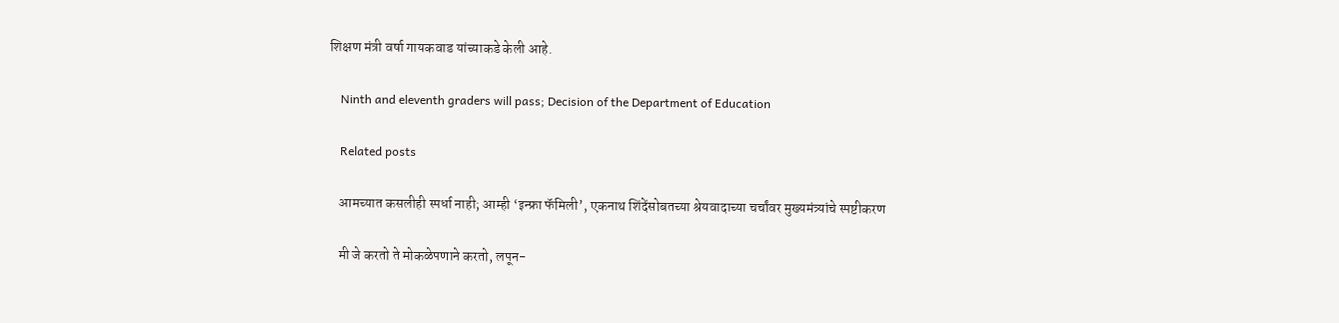शिक्षण मंत्री वर्षा गायकवाड यांच्याकडे केली आहे.

    Ninth and eleventh graders will pass; Decision of the Department of Education

    Related posts

    आमच्यात कसलीही स्पर्धा नाही; आम्ही ‘इन्फ्रा फॅमिली’, एकनाथ शिंदेंसोबतच्या श्रेयवादाच्या चर्चांवर मुख्यमंत्र्यांचे स्पष्टीकरण

    मी जे करतो ते मोकळेपणाने करतो, लपून-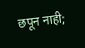छपून नाही;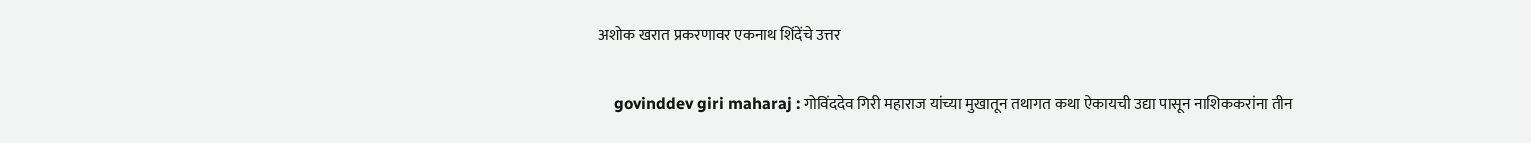अशोक खरात प्रकरणावर एकनाथ शिंदेंचे उत्तर

    govinddev giri maharaj : गोविंददेव गिरी महाराज यांच्या मुखातून तथागत कथा ऐकायची उद्या पासून नाशिककरांना तीन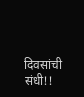दिवसांची संधी!!